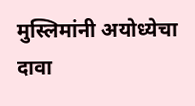मुस्लिमांनी अयोध्येचा दावा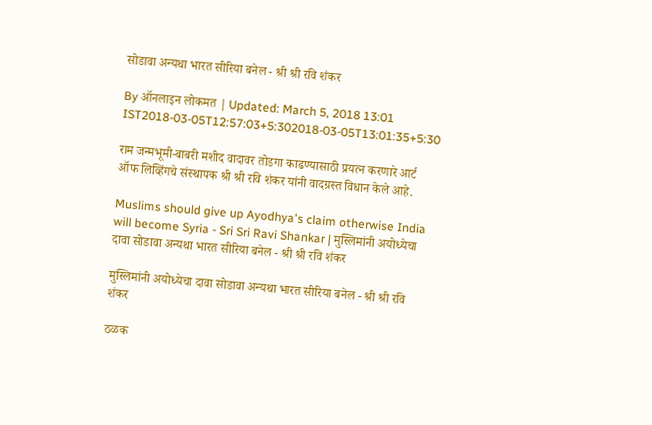सोडावा अन्यथा भारत सीरिया बनेल - श्री श्री रवि शंकर

By ऑनलाइन लोकमत | Updated: March 5, 2018 13:01 IST2018-03-05T12:57:03+5:302018-03-05T13:01:35+5:30

राम जन्मभूमी-बाबरी मशीद वादावर तोडगा काढण्यासाठी प्रयत्न करणारे आर्ट ऑफ लिव्हिंगचे संस्थापक श्री श्री रवि शंकर यांनी वादग्रस्त विधान केले आहे.

Muslims should give up Ayodhya's claim otherwise India will become Syria - Sri Sri Ravi Shankar | मुस्लिमांनी अयोध्येचा दावा सोडावा अन्यथा भारत सीरिया बनेल - श्री श्री रवि शंकर

मुस्लिमांनी अयोध्येचा दावा सोडावा अन्यथा भारत सीरिया बनेल - श्री श्री रवि शंकर

ठळक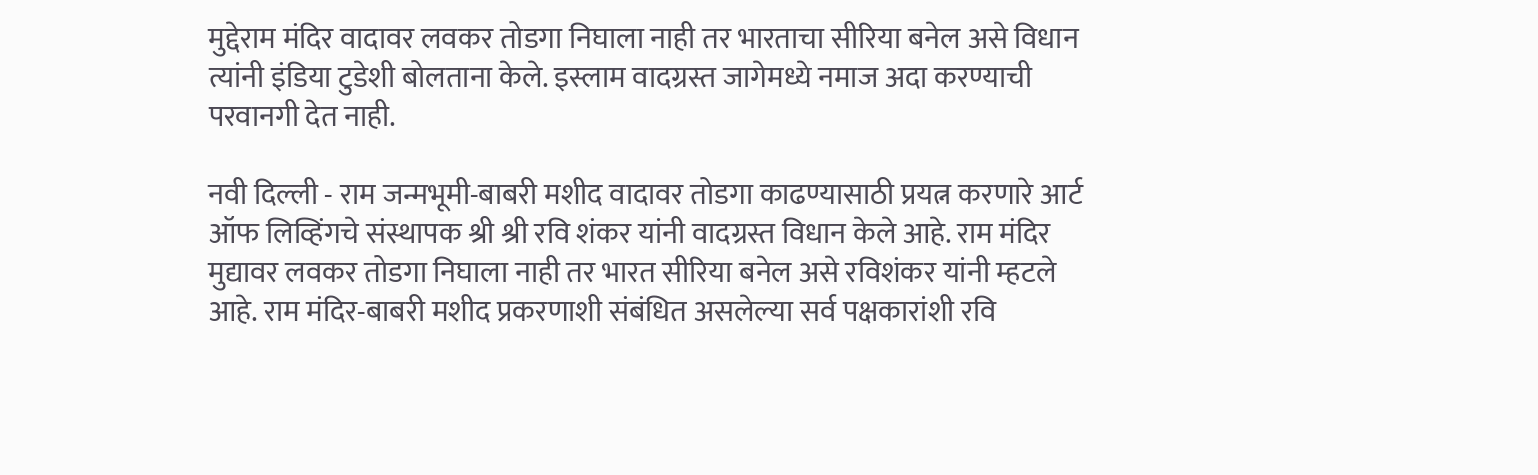मुद्देराम मंदिर वादावर लवकर तोडगा निघाला नाही तर भारताचा सीरिया बनेल असे विधान त्यांनी इंडिया टुडेशी बोलताना केले. इस्लाम वादग्रस्त जागेमध्ये नमाज अदा करण्याची परवानगी देत नाही.

नवी दिल्ली - राम जन्मभूमी-बाबरी मशीद वादावर तोडगा काढण्यासाठी प्रयत्न करणारे आर्ट ऑफ लिव्हिंगचे संस्थापक श्री श्री रवि शंकर यांनी वादग्रस्त विधान केले आहे. राम मंदिर मुद्यावर लवकर तोडगा निघाला नाही तर भारत सीरिया बनेल असे रविशंकर यांनी म्हटले आहे. राम मंदिर-बाबरी मशीद प्रकरणाशी संबंधित असलेल्या सर्व पक्षकारांशी रवि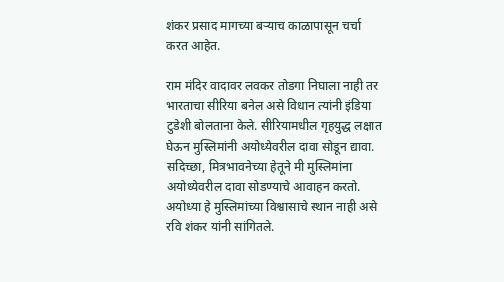शंकर प्रसाद मागच्या बऱ्याच काळापासून चर्चा करत आहेत.

राम मंदिर वादावर लवकर तोडगा निघाला नाही तर भारताचा सीरिया बनेल असे विधान त्यांनी इंडिया टुडेशी बोलताना केले. सीरियामधील गृहयुद्ध लक्षात घेऊन मुस्लिमांनी अयोध्येवरील दावा सोडून द्यावा. सदिच्छा, मित्रभावनेच्या हेतूने मी मुस्लिमांना अयोध्येवरील दावा सोडण्याचे आवाहन करतो. अयोध्या हे मुस्लिमांच्या विश्वासाचे स्थान नाही असे रवि शंकर यांनी सांगितले.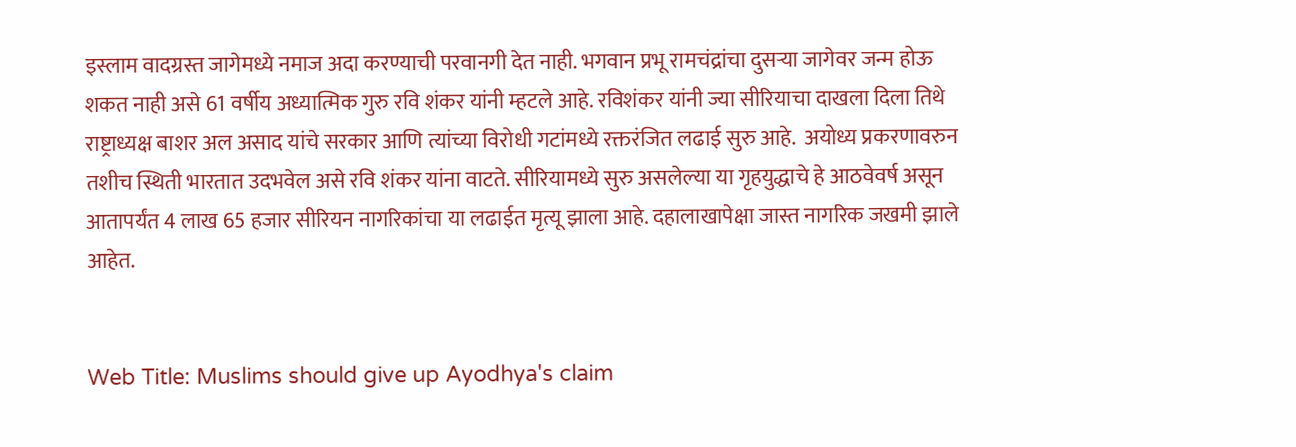इस्लाम वादग्रस्त जागेमध्ये नमाज अदा करण्याची परवानगी देत नाही. भगवान प्रभू रामचंद्रांचा दुसऱ्या जागेवर जन्म होऊ शकत नाही असे 61 वर्षीय अध्यात्मिक गुरु रवि शंकर यांनी म्हटले आहे. रविशंकर यांनी ज्या सीरियाचा दाखला दिला तिथे  राष्ट्राध्यक्ष बाशर अल असाद यांचे सरकार आणि त्यांच्या विरोधी गटांमध्ये रक्तरंजित लढाई सुरु आहे.  अयोध्य प्रकरणावरुन तशीच स्थिती भारतात उदभवेल असे रवि शंकर यांना वाटते. सीरियामध्ये सुरु असलेल्या या गृहयुद्धाचे हे आठवेवर्ष असून आतापर्यंत 4 लाख 65 हजार सीरियन नागरिकांचा या लढाईत मृत्यू झाला आहे. दहालाखापेक्षा जास्त नागरिक जखमी झाले आहेत.


Web Title: Muslims should give up Ayodhya's claim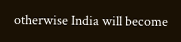otherwise India will become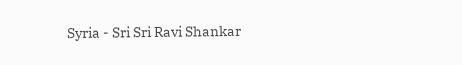Syria - Sri Sri Ravi Shankar